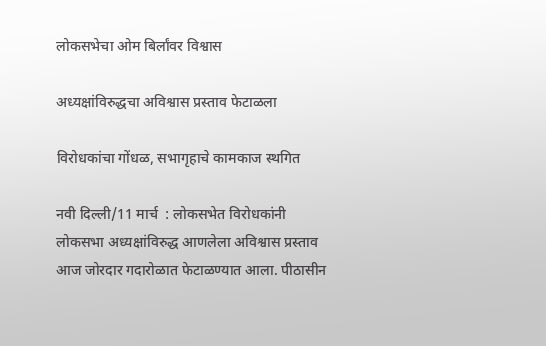लोकसभेचा ओम बिर्लांवर विश्वास

अध्यक्षांविरुद्धचा अविश्वास प्रस्ताव फेटाळला

विरोधकांचा गोंधळ, सभागृहाचे कामकाज स्थगित

नवी दिल्ली/11 मार्च  : लोकसभेत विरोधकांनी लोकसभा अध्यक्षांविरुद्ध आणलेला अविश्वास प्रस्ताव आज जोरदार गदारोळात फेटाळण्यात आला. पीठासीन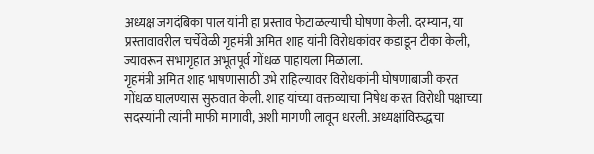अध्यक्ष जगदंबिका पाल यांनी हा प्रस्ताव फेटाळल्याची घोषणा केली. दरम्यान, या प्रस्तावावरील चर्चेवेळी गृहमंत्री अमित शाह यांनी विरोधकांवर कडाडून टीका केली, ज्यावरून सभागृहात अभूतपूर्व गोंधळ पाहायला मिळाला.
गृहमंत्री अमित शाह भाषणासाठी उभे राहिल्यावर विरोधकांनी घोषणाबाजी करत गोंधळ घालण्यास सुरुवात केली. शाह यांच्या वक्तव्याचा निषेध करत विरोधी पक्षाच्या सदस्यांनी त्यांनी माफी मागावी, अशी मागणी लावून धरली. अध्यक्षांविरुद्धचा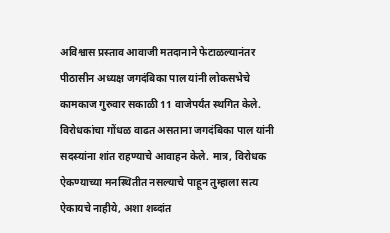अविश्वास प्रस्ताव आवाजी मतदानाने फेटाळल्यानंतर पीठासीन अध्यक्ष जगदंबिका पाल यांनी लोकसभेचे कामकाज गुरुवार सकाळी 11 वाजेपर्यंत स्थगित केले.
विरोधकांचा गोंधळ वाढत असताना जगदंबिका पाल यांनी सदस्यांना शांत राहण्याचे आवाहन केले. मात्र, विरोधक ऐकण्याच्या मनस्थितीत नसल्याचे पाहून तुम्हाला सत्य ऐकायचे नाहीये, अशा शब्दांत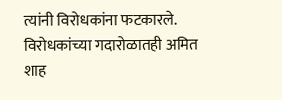त्यांनी विरोधकांना फटकारले. विरोधकांच्या गदारोळातही अमित शाह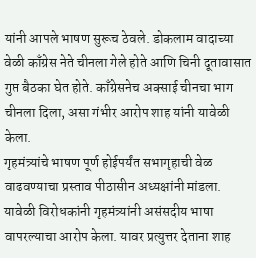यांनी आपले भाषण सुरूच ठेवले. डोकलाम वादाच्या वेळी काँग्रेस नेते चीनला गेले होते आणि चिनी दूतावासात गुप्त बैठका घेत होते. काँग्रेसनेच अक्साई चीनचा भाग चीनला दिला, असा गंभीर आरोप शाह यांनी यावेळी केला.
गृहमंत्र्यांचे भाषण पूर्ण होईपर्यंत सभागृहाची वेळ वाढवण्याचा प्रस्ताव पीठासीन अध्यक्षांनी मांडला. यावेळी विरोधकांनी गृहमंत्र्यांनी असंसदीय भाषा वापरल्याचा आरोप केला. यावर प्रत्युत्तर देताना शाह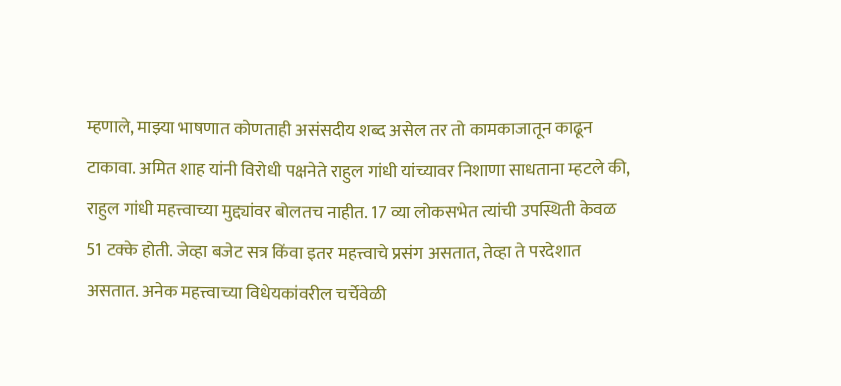म्हणाले, माझ्या भाषणात कोणताही असंसदीय शब्द असेल तर तो कामकाजातून काढून टाकावा. अमित शाह यांनी विरोधी पक्षनेते राहुल गांधी यांच्यावर निशाणा साधताना म्हटले की, राहुल गांधी महत्त्वाच्या मुद्द्यांवर बोलतच नाहीत. 17 व्या लोकसभेत त्यांची उपस्थिती केवळ 51 टक्के होती. जेव्हा बजेट सत्र किंवा इतर महत्त्वाचे प्रसंग असतात, तेव्हा ते परदेशात असतात. अनेक महत्त्वाच्या विधेयकांवरील चर्चेवेळी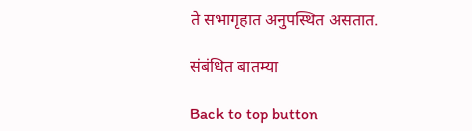ते सभागृहात अनुपस्थित असतात.

संबंधित बातम्या

Back to top button